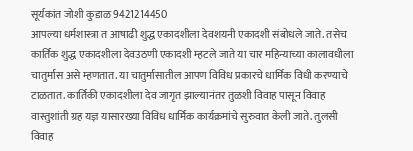सूर्यकांत जोशी कुडाळ 9421214450
आपल्या धर्मशास्त्रा त आषाढी शुद्ध एकादशीला देवशयनी एकादशी संबोधले जाते. तसेच कार्तिक शुद्ध एकादशीला देवउठणी एकादशी म्हटले जाते या चार महिन्याच्या कालावधीला चातुर्मास असे म्हणतात. या चातुर्मासातील आपण विविध प्रकारचे धार्मिक विधी करण्याचे टाळतात. कार्तिकी एकादशीला देव जागृत झाल्यानंतर तुळशी विवाह पासून विवाह वास्तुशांती ग्रह यज्ञ यासारख्या विविध धार्मिक कार्यक्रमांचे सुरुवात केली जाते. तुलसी विवाह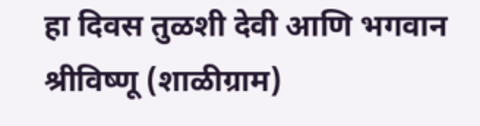हा दिवस तुळशी देवी आणि भगवान श्रीविष्णू (शाळीग्राम)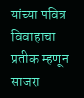यांच्या पवित्र विवाहाचा प्रतीक म्हणून साजरा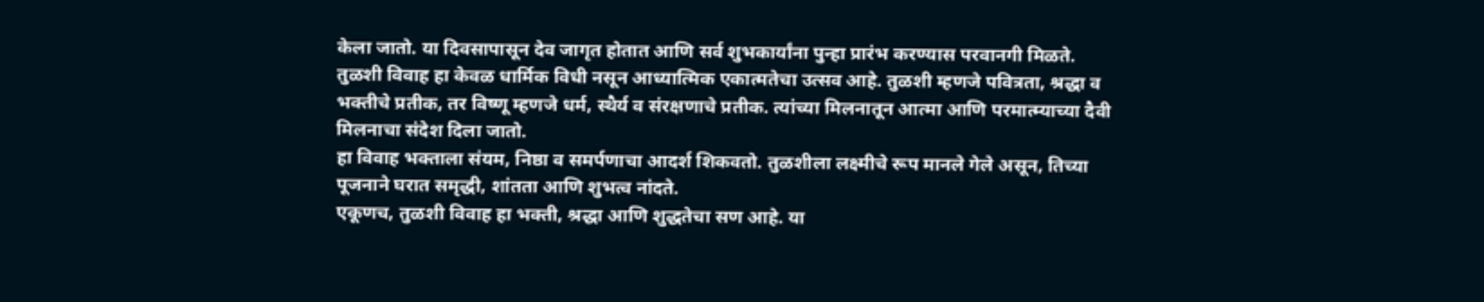केला जातो. या दिवसापासून देव जागृत होतात आणि सर्व शुभकार्यांना पुन्हा प्रारंभ करण्यास परवानगी मिळते.
तुळशी विवाह हा केवळ धार्मिक विधी नसून आध्यात्मिक एकात्मतेचा उत्सव आहे. तुळशी म्हणजे पवित्रता, श्रद्धा व भक्तीचे प्रतीक, तर विष्णू म्हणजे धर्म, स्थैर्य व संरक्षणाचे प्रतीक. त्यांच्या मिलनातून आत्मा आणि परमात्म्याच्या दैवी मिलनाचा संदेश दिला जातो.
हा विवाह भक्ताला संयम, निष्ठा व समर्पणाचा आदर्श शिकवतो. तुळशीला लक्ष्मीचे रूप मानले गेले असून, तिच्या पूजनाने घरात समृद्धी, शांतता आणि शुभत्व नांदते.
एकूणच, तुळशी विवाह हा भक्ती, श्रद्धा आणि शुद्धतेचा सण आहे. या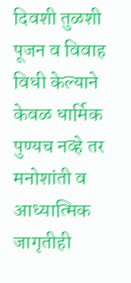दिवशी तुळशी पूजन व विवाह विधी केल्याने केवळ धार्मिक पुण्यच नव्हे तर मनोशांती व आध्यात्मिक जागृतीही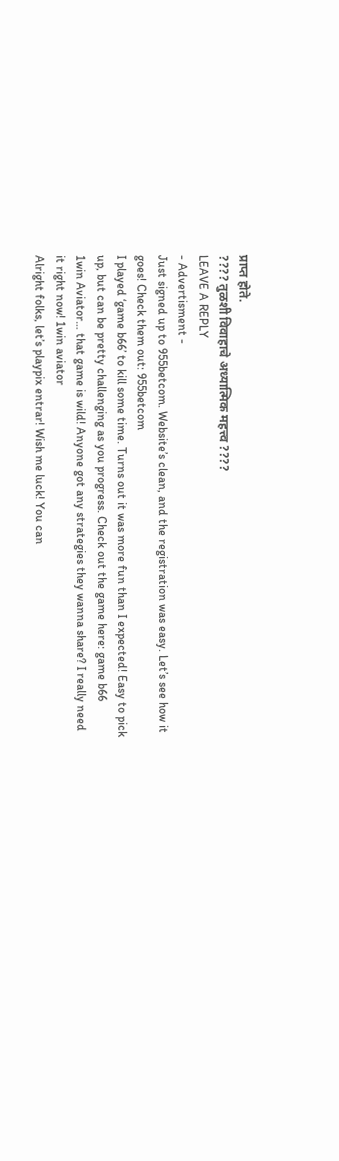प्राप्त होते.
???? तुळशी विवाहाचे अध्यात्मिक महत्त्व ????
LEAVE A REPLY
- Advertisment -
Just signed up to 955betcom. Website’s clean, and the registration was easy. Let’s see how it goes! Check them out: 955betcom
I played ‘game b66’ to kill some time. Turns out it was more fun than I expected! Easy to pick up, but can be pretty challenging as you progress. Check out the game here: game b66
1win Aviator… that game is wild! Anyone got any strategies they wanna share? I really need it right now! 1win aviator
Alright folks, let’s playpix entrar! Wish me luck! You can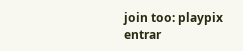join too: playpix entrar